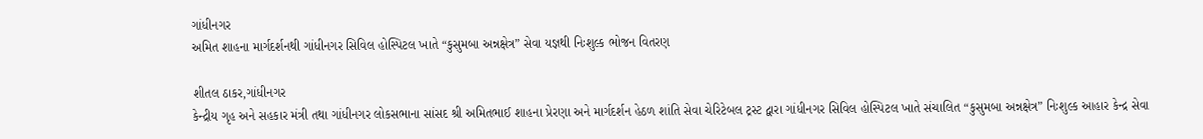ગાંધીનગર
અમિત શાહના માર્ગદર્શનથી ગાંધીનગર સિવિલ હોસ્પિટલ ખાતે “કુસુમબા અન્નક્ષેત્ર” સેવા યજ્ઞથી નિઃશુલ્ક ભોજન વિતરણ

શીતલ ઠાકર,ગાંધીનગર
કેન્દ્રીય ગૃહ અને સહકાર મંત્રી તથા ગાંધીનગર લોકસભાના સાંસદ શ્રી અમિતભાઈ શાહના પ્રેરણા અને માર્ગદર્શન હેઠળ શાંતિ સેવા ચેરિટેબલ ટ્રસ્ટ દ્વારા ગાંધીનગર સિવિલ હોસ્પિટલ ખાતે સંચાલિત “કુસુમબા અન્નક્ષેત્ર” નિઃશુલ્ક આહાર કેન્દ્ર સેવા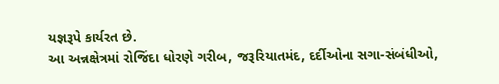યજ્ઞરૂપે કાર્યરત છે.
આ અન્નક્ષેત્રમાં રોજિંદા ધોરણે ગરીબ, જરૂરિયાતમંદ, દર્દીઓના સગા-સંબંધીઓ,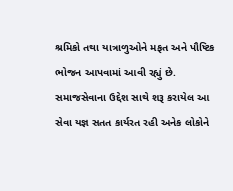શ્રમિકો તથા યાત્રાળુઓને મફત અને પૌષ્ટિક ભોજન આપવામાં આવી રહ્યું છે. સમાજસેવાના ઉદ્દેશ સાથે શરૂ કરાયેલ આ સેવા યજ્ઞ સતત કાર્યરત રહી અનેક લોકોને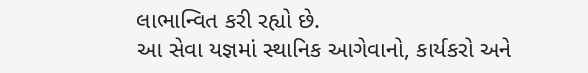લાભાન્વિત કરી રહ્યો છે.
આ સેવા યજ્ઞમાં સ્થાનિક આગેવાનો, કાર્યકરો અને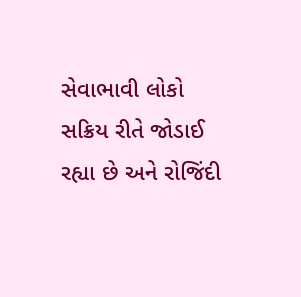સેવાભાવી લોકો સક્રિય રીતે જોડાઈ રહ્યા છે અને રોજિંદી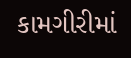કામગીરીમાં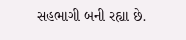સહભાગી બની રહ્યા છે.